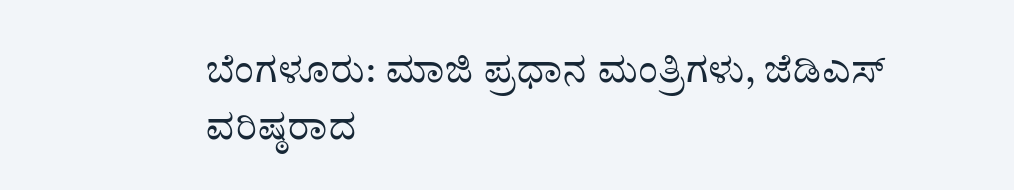ಬೆಂಗಳೂರು: ಮಾಜಿ ಪ್ರಧಾನ ಮಂತ್ರಿಗಳು, ಜೆಡಿಎಸ್ ವರಿಷ್ಠರಾದ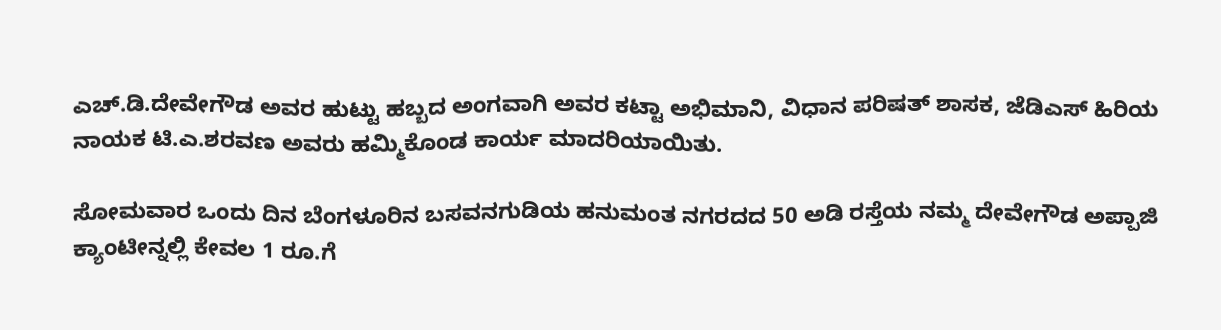ಎಚ್.ಡಿ.ದೇವೇಗೌಡ ಅವರ ಹುಟ್ಟು ಹಬ್ಬದ ಅಂಗವಾಗಿ ಅವರ ಕಟ್ಟಾ ಅಭಿಮಾನಿ, ವಿಧಾನ ಪರಿಷತ್ ಶಾಸಕ, ಜೆಡಿಎಸ್ ಹಿರಿಯ ನಾಯಕ ಟಿ.ಎ.ಶರವಣ ಅವರು ಹಮ್ಮಿಕೊಂಡ ಕಾರ್ಯ ಮಾದರಿಯಾಯಿತು.

ಸೋಮವಾರ ಒಂದು ದಿನ ಬೆಂಗಳೂರಿನ ಬಸವನಗುಡಿಯ ಹನುಮಂತ ನಗರದದ 50 ಅಡಿ ರಸ್ತೆಯ ನಮ್ಮ ದೇವೇಗೌಡ ಅಪ್ಪಾಜಿ ಕ್ಯಾಂಟೀನ್ನಲ್ಲಿ ಕೇವಲ 1 ರೂ.ಗೆ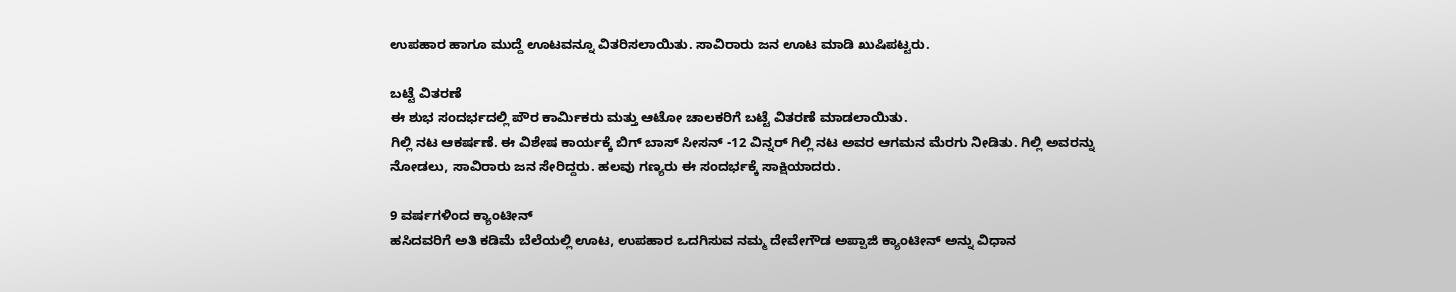ಉಪಹಾರ ಹಾಗೂ ಮುದ್ದೆ ಊಟವನ್ನೂ ವಿತರಿಸಲಾಯಿತು. ಸಾವಿರಾರು ಜನ ಊಟ ಮಾಡಿ ಖುಷಿಪಟ್ಟರು.

ಬಟ್ಟೆ ವಿತರಣೆ
ಈ ಶುಭ ಸಂದರ್ಭದಲ್ಲಿ ಪೌರ ಕಾರ್ಮಿಕರು ಮತ್ತು ಆಟೋ ಚಾಲಕರಿಗೆ ಬಟ್ಟೆ ವಿತರಣೆ ಮಾಡಲಾಯಿತು.
ಗಿಲ್ಲಿ ನಟ ಆಕರ್ಷಣೆ. ಈ ವಿಶೇಷ ಕಾರ್ಯಕ್ಕೆ ಬಿಗ್ ಬಾಸ್ ಸೀಸನ್ -12 ವಿನ್ನರ್ ಗಿಲ್ಲಿ ನಟ ಅವರ ಆಗಮನ ಮೆರಗು ನೀಡಿತು. ಗಿಲ್ಲಿ ಅವರನ್ನು ನೋಡಲು, ಸಾವಿರಾರು ಜನ ಸೇರಿದ್ದರು. ಹಲವು ಗಣ್ಯರು ಈ ಸಂದರ್ಭಕ್ಕೆ ಸಾಕ್ಷಿಯಾದರು.

9 ವರ್ಷಗಳಿಂದ ಕ್ಯಾಂಟೀನ್
ಹಸಿದವರಿಗೆ ಅತಿ ಕಡಿಮೆ ಬೆಲೆಯಲ್ಲಿ ಊಟ, ಉಪಹಾರ ಒದಗಿಸುವ ನಮ್ಮ ದೇವೇಗೌಡ ಅಪ್ಪಾಜಿ ಕ್ಯಾಂಟೀನ್ ಅನ್ನು ವಿಧಾನ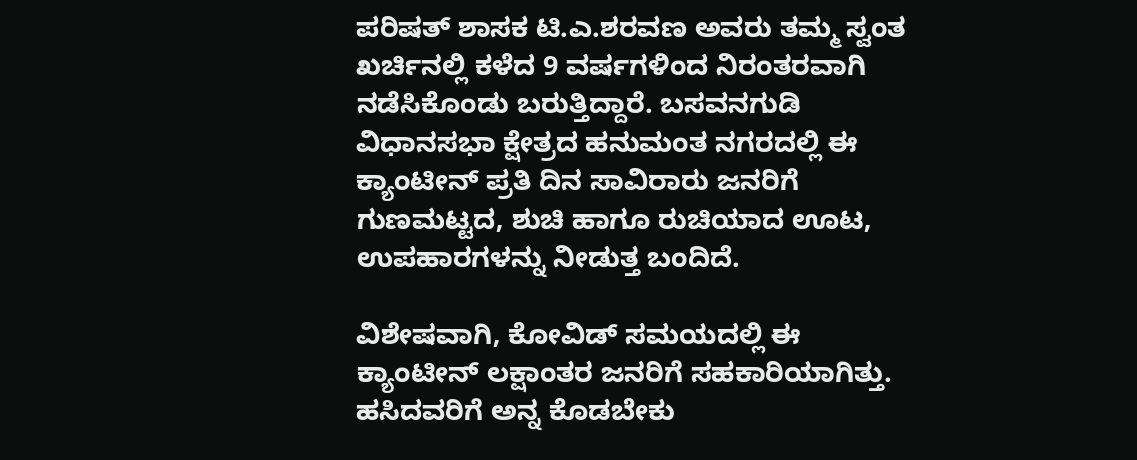ಪರಿಷತ್ ಶಾಸಕ ಟಿ.ಎ.ಶರವಣ ಅವರು ತಮ್ಮ ಸ್ವಂತ ಖರ್ಚಿನಲ್ಲಿ ಕಳೆದ 9 ವರ್ಷಗಳಿಂದ ನಿರಂತರವಾಗಿ ನಡೆಸಿಕೊಂಡು ಬರುತ್ತಿದ್ದಾರೆ. ಬಸವನಗುಡಿ ವಿಧಾನಸಭಾ ಕ್ಷೇತ್ರದ ಹನುಮಂತ ನಗರದಲ್ಲಿ ಈ ಕ್ಯಾಂಟೀನ್ ಪ್ರತಿ ದಿನ ಸಾವಿರಾರು ಜನರಿಗೆ ಗುಣಮಟ್ಟದ, ಶುಚಿ ಹಾಗೂ ರುಚಿಯಾದ ಊಟ, ಉಪಹಾರಗಳನ್ನು ನೀಡುತ್ತ ಬಂದಿದೆ.

ವಿಶೇಷವಾಗಿ, ಕೋವಿಡ್ ಸಮಯದಲ್ಲಿ ಈ ಕ್ಯಾಂಟೀನ್ ಲಕ್ಷಾಂತರ ಜನರಿಗೆ ಸಹಕಾರಿಯಾಗಿತ್ತು. ಹಸಿದವರಿಗೆ ಅನ್ನ ಕೊಡಬೇಕು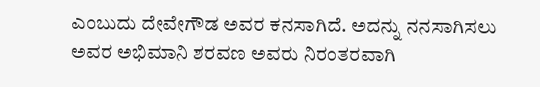ಎಂಬುದು ದೇವೇಗೌಡ ಅವರ ಕನಸಾಗಿದೆ. ಅದನ್ನು ನನಸಾಗಿಸಲು ಅವರ ಅಭಿಮಾನಿ ಶರವಣ ಅವರು ನಿರಂತರವಾಗಿ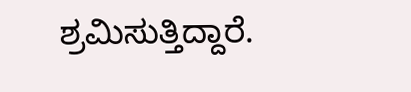ಶ್ರಮಿಸುತ್ತಿದ್ದಾರೆ.